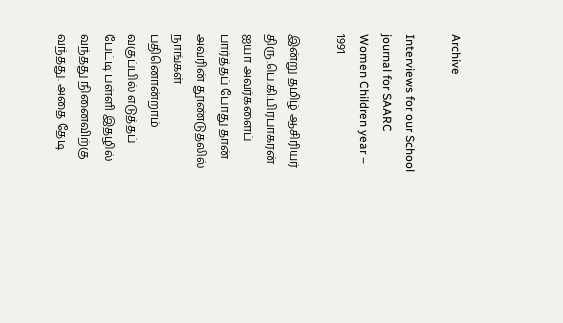Archive

Interviews for our School journal for SAARC Women Children year – 1991

இன்று தமிழ் ஆசிரியர் திரு.பெ.கி.பிரபாகரன் ஐயா அவர்களைப் பார்த்தப் போது தான் அவரின் தூண்டுதலில் நாங்கள் பதினொன்றாம் வகுப்பில் எடுத்தப் பேட்டி பள்ளி இதழில் வந்தது நினைவிற்கு வந்தது. அதை தேடி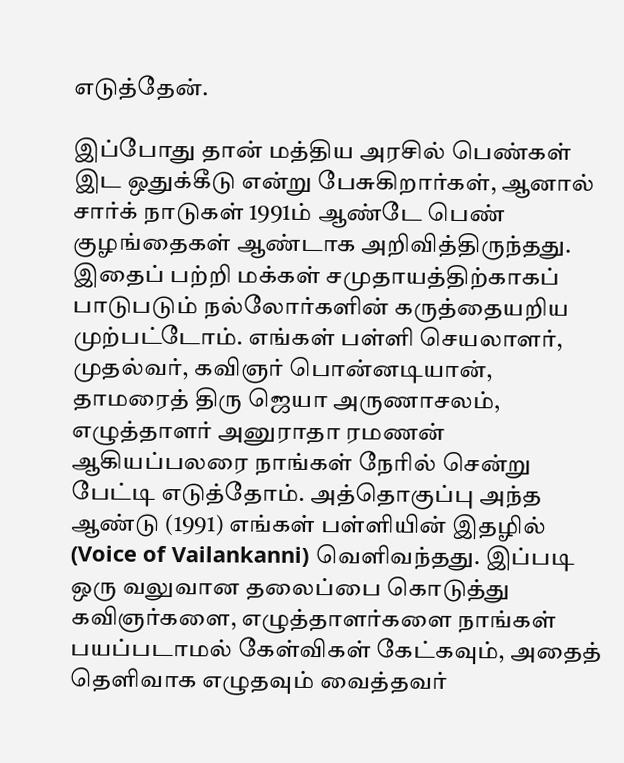எடுத்தேன்.

இப்போது தான் மத்திய அரசில் பெண்கள் இட ஒதுக்கீடு என்று பேசுகிறார்கள், ஆனால் சார்க் நாடுகள் 1991ம் ஆண்டே பெண் குழங்தைகள் ஆண்டாக அறிவித்திருந்தது. இதைப் பற்றி மக்கள் சமுதாயத்திற்காகப் பாடுபடும் நல்லோர்களின் கருத்தையறிய முற்பட்டோம். எங்கள் பள்ளி செயலாளர், முதல்வர், கவிஞர் பொன்னடியான், தாமரைத் திரு ஜெயா அருணாசலம், எழுத்தாளர் அனுராதா ரமணன் ஆகியப்பலரை நாங்கள் நேரில் சென்று பேட்டி எடுத்தோம். அத்தொகுப்பு அந்த ஆண்டு (1991) எங்கள் பள்ளியின் இதழில் (Voice of Vailankanni) வெளிவந்தது. இப்படி ஒரு வலுவான தலைப்பை கொடுத்து கவிஞர்களை, எழுத்தாளர்களை நாங்கள் பயப்படாமல் கேள்விகள் கேட்கவும், அதைத் தெளிவாக எழுதவும் வைத்தவர்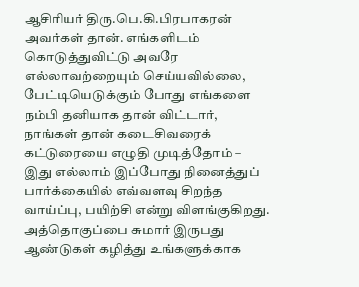ஆசிரியர் திரு.பெ.கி.பிரபாகரன் அவர்கள் தான். எங்களிடம் கொடுத்துவிட்டு அவரே எல்லாவற்றையும் செய்யவில்லை, பேட்டியெடுக்கும் போது எங்களை நம்பி தனியாக தான் விட்டார், நாங்கள் தான் கடைசிவரைக் கட்டுரையை எழுதி முடித்தோம் – இது எல்லாம் இப்போது நினைத்துப் பார்க்கையில் எவ்வளவு சிறந்த வாய்ப்பு, பயிற்சி என்று விளங்குகிறது. அத்தொகுப்பை சுமார் இருபது ஆண்டுகள் கழித்து உங்களுக்காக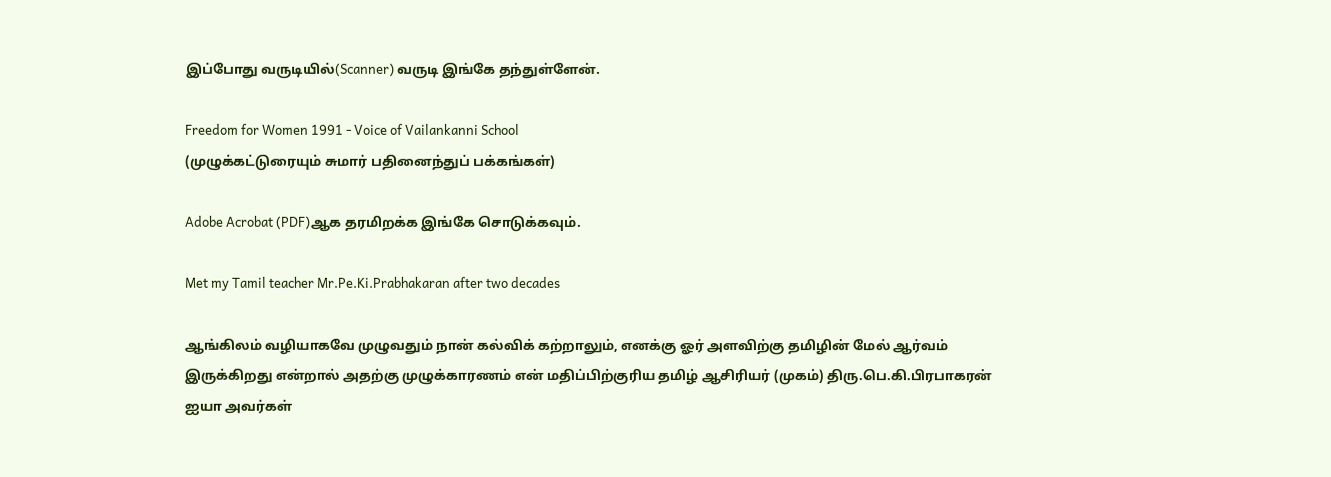இப்போது வருடியில்(Scanner) வருடி இங்கே தந்துள்ளேன்.

Freedom for Women 1991 - Voice of Vailankanni School
(முழுக்கட்டுரையும் சுமார் பதினைந்துப் பக்கங்கள்)

Adobe Acrobat (PDF)ஆக தரமிறக்க இங்கே சொடுக்கவும்.

Met my Tamil teacher Mr.Pe.Ki.Prabhakaran after two decades

ஆங்கிலம் வழியாகவே முழுவதும் நான் கல்விக் கற்றாலும், எனக்கு ஓர் அளவிற்கு தமிழின் மேல் ஆர்வம் இருக்கிறது என்றால் அதற்கு முழுக்காரணம் என் மதிப்பிற்குரிய தமிழ் ஆசிரியர் (முகம்) திரு.பெ.கி.பிரபாகரன் ஐயா அவர்கள்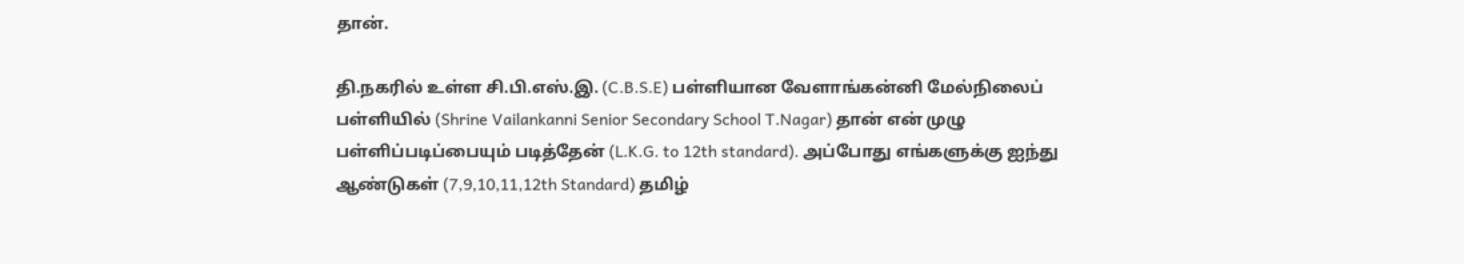தான்.

தி.நகரில் உள்ள சி.பி.எஸ்.இ. (C.B.S.E) பள்ளியான வேளாங்கன்னி மேல்நிலைப் பள்ளியில் (Shrine Vailankanni Senior Secondary School T.Nagar) தான் என் முழு பள்ளிப்படிப்பையும் படித்தேன் (L.K.G. to 12th standard). அப்போது எங்களுக்கு ஐந்து ஆண்டுகள் (7,9,10,11,12th Standard) தமிழ்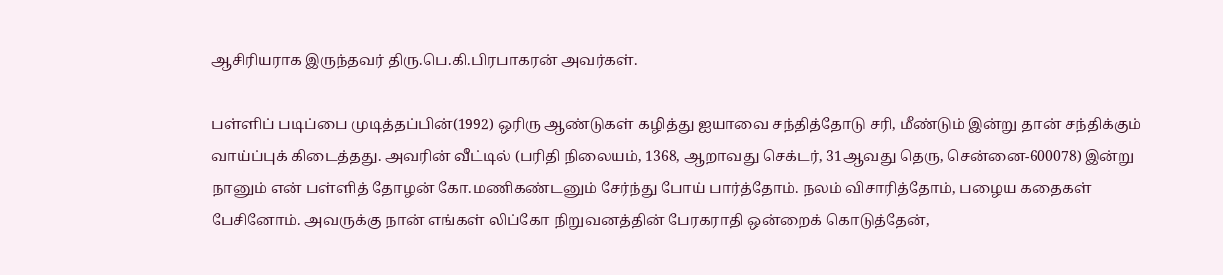ஆசிரியராக இருந்தவர் திரு.பெ.கி.பிரபாகரன் அவர்கள்.

பள்ளிப் படிப்பை முடித்தப்பின்(1992) ஒரிரு ஆண்டுகள் கழித்து ஐயாவை சந்தித்தோடு சரி, மீண்டும் இன்று தான் சந்திக்கும் வாய்ப்புக் கிடைத்தது. அவரின் வீட்டில் (பரிதி நிலையம், 1368, ஆறாவது செக்டர், 31ஆவது தெரு, சென்னை-600078) இன்று நானும் என் பள்ளித் தோழன் கோ.மணிகண்டனும் சேர்ந்து போய் பார்த்தோம். நலம் விசாரித்தோம், பழைய கதைகள் பேசினோம். அவருக்கு நான் எங்கள் லிப்கோ நிறுவனத்தின் பேரகராதி ஒன்றைக் கொடுத்தேன்,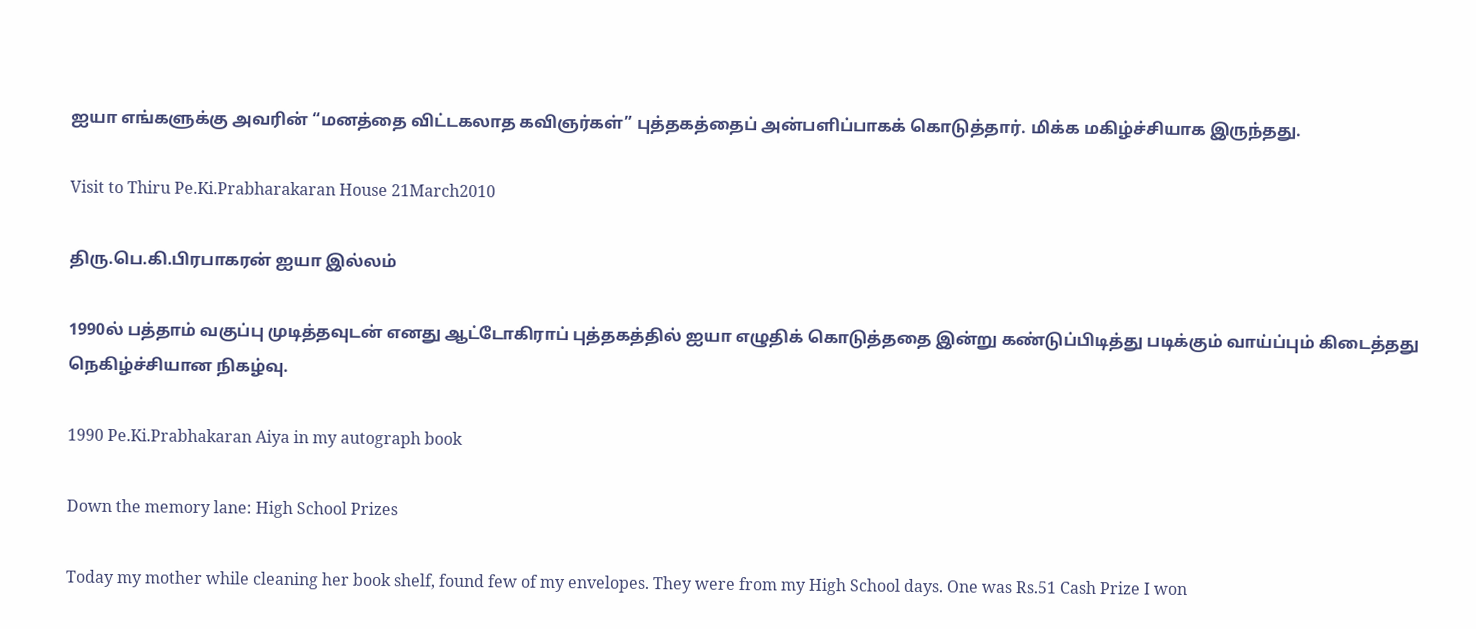ஐயா எங்களுக்கு அவரின் “மனத்தை விட்டகலாத கவிஞர்கள்” புத்தகத்தைப் அன்பளிப்பாகக் கொடுத்தார். மிக்க மகிழ்ச்சியாக இருந்தது.

Visit to Thiru Pe.Ki.Prabharakaran House 21March2010

திரு.பெ.கி.பிரபாகரன் ஐயா இல்லம்

1990ல் பத்தாம் வகுப்பு முடித்தவுடன் எனது ஆட்டோகிராப் புத்தகத்தில் ஐயா எழுதிக் கொடுத்ததை இன்று கண்டுப்பிடித்து படிக்கும் வாய்ப்பும் கிடைத்தது நெகிழ்ச்சியான நிகழ்வு.

1990 Pe.Ki.Prabhakaran Aiya in my autograph book

Down the memory lane: High School Prizes

Today my mother while cleaning her book shelf, found few of my envelopes. They were from my High School days. One was Rs.51 Cash Prize I won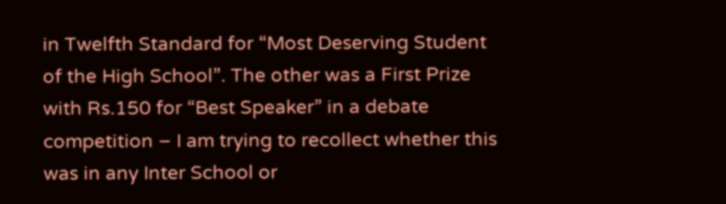in Twelfth Standard for “Most Deserving Student of the High School”. The other was a First Prize with Rs.150 for “Best Speaker” in a debate competition – I am trying to recollect whether this was in any Inter School or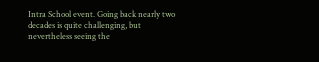Intra School event. Going back nearly two decades is quite challenging, but nevertheless seeing the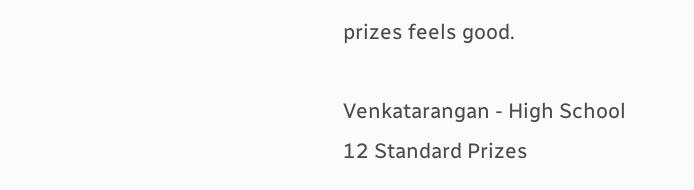prizes feels good.

Venkatarangan - High School 12 Standard Prizes